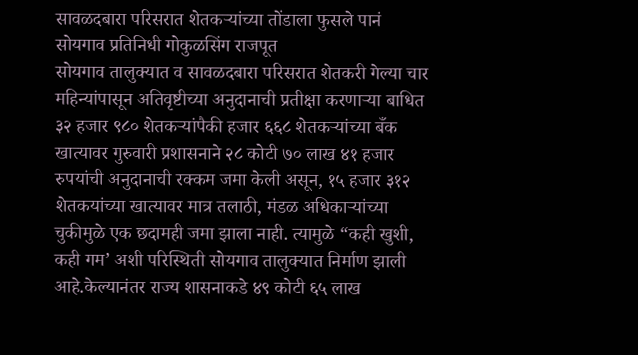सावळदबारा परिसरात शेतकऱ्यांच्या तोंडाला फुसले पानं
सोयगाव प्रतिनिधी गोकुळसिंग राजपूत
सोयगाव तालुक्यात व सावळदबारा परिसरात शेतकरी गेल्या चार महिन्यांपासून अतिवृष्टीच्या अनुदानाची प्रतीक्षा करणाऱ्या बाधित ३२ हजार ९८० शेतकऱ्यांपैकी हजार ६६८ शेतकऱ्यांच्या बँक खात्यावर गुरुवारी प्रशासनाने २८ कोटी ७० लाख ४१ हजार रुपयांची अनुदानाची रक्कम जमा केली असून, १५ हजार ३१२ शेतकयांच्या खात्यावर मात्र तलाठी, मंडळ अधिकाऱ्यांच्या चुकीमुळे एक छदामही जमा झाला नाही. त्यामुळे “कही खुशी, कही गम’ अशी परिस्थिती सोयगाव तालुक्यात निर्माण झाली आहे.केल्यानंतर राज्य शासनाकडे ४९ कोटी ६५ लाख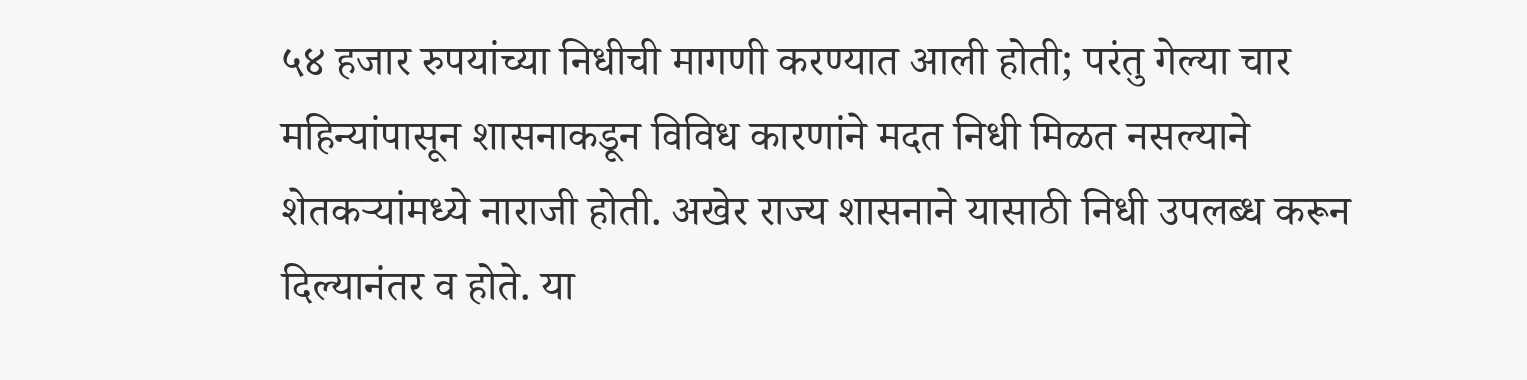५४ हजार रुपयांच्या निधीची मागणी करण्यात आली होती; परंतु गेल्या चार महिन्यांपासून शासनाकडून विविध कारणांने मदत निधी मिळत नसल्याने शेतकऱ्यांमध्ये नाराजी होती. अखेर राज्य शासनाने यासाठी निधी उपलब्ध करून दिल्यानंतर व होते. या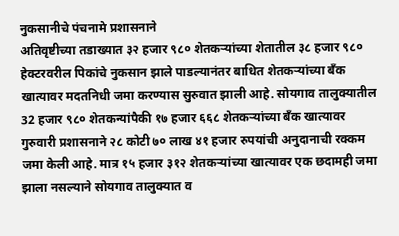नुकसानीचे पंचनामे प्रशासनाने
अतिवृष्टीच्या तडाख्यात ३२ हजार ९८० शेतकऱ्यांच्या शेतातील ३८ हजार ९८० हेक्टरवरील पिकांचे नुकसान झाले पाडल्यानंतर बाधित शेतकऱ्यांच्या बँक खात्यावर मदतनिधी जमा करण्यास सुरुवात झाली आहे. सोयगाव तालुक्यातील 32 हजार ९८० शेतकन्यांपैकी १७ हजार ६६८ शेतकऱ्यांच्या बँक खात्यावर गुरुवारी प्रशासनाने २८ कोटी ७० लाख ४१ हजार रुपयांची अनुदानाची रक्कम जमा केली आहे. मात्र १५ हजार ३१२ शेतकऱ्यांच्या खात्यावर एक छदामही जमा झाला नसल्याने सोयगाव तालुक्यात व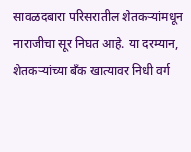सावळदबारा परिसरातील शेतकऱ्यांमधून नाराजीचा सूर निघत आहे. या दरम्यान, शेतकऱ्यांच्या बँक खात्यावर निधी वर्ग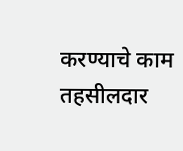करण्याचे काम तहसीलदार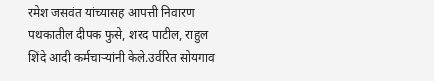रमेश जसवंत यांच्यासह आपत्ती निवारण पथकातील दीपक फुसे, शरद पाटील, राहुल शिंदे आदी कर्मचाऱ्यांनी केले.उर्वरित सोयगाव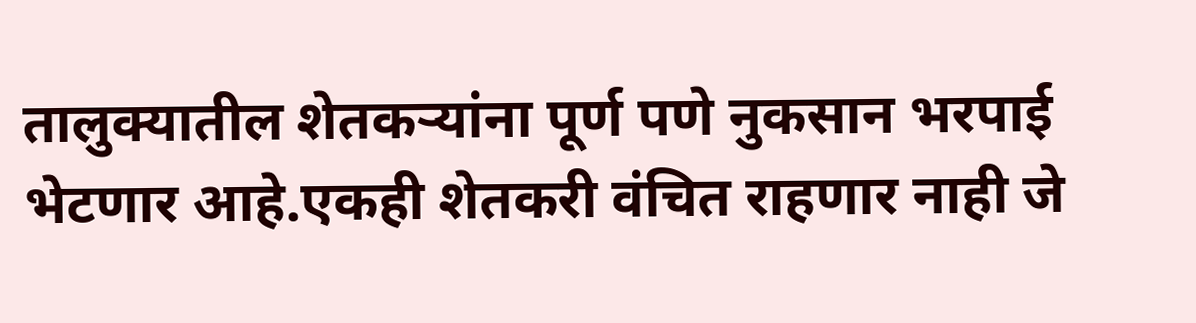तालुक्यातील शेतकऱ्यांना पूर्ण पणे नुकसान भरपाई भेटणार आहे.एकही शेतकरी वंचित राहणार नाही जे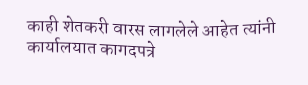काही शेतकरी वारस लागलेले आहेत त्यांनी कार्यालयात कागदपत्रे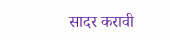सादर करावी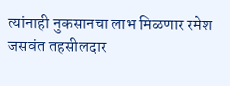त्यांनाही नुकसानचा लाभ मिळणार रमेश जसवंत तहसीलदार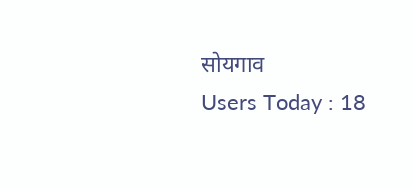सोयगाव
Users Today : 18